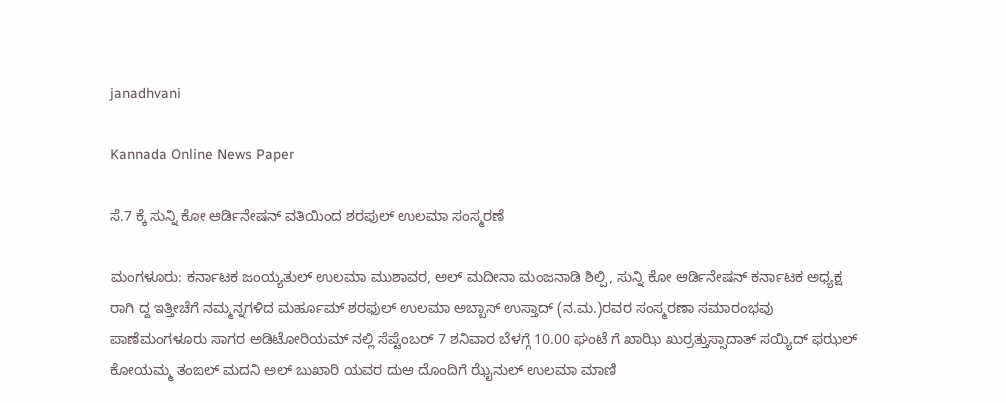janadhvani

Kannada Online News Paper

ಸೆ.7 ಕ್ಕೆ ಸುನ್ನಿ ಕೋ ಆರ್ಡಿನೇಷನ್ ವತಿಯಿಂದ ಶರಪುಲ್ ಉಲಮಾ ಸಂಸ್ಮರಣೆ

ಮಂಗಳೂರು: ಕರ್ನಾಟಕ ಜಂಯ್ಯತುಲ್ ಉಲಮಾ ಮುಶಾವರ, ಅಲ್ ಮದೀನಾ ಮಂಜನಾಡಿ ಶಿಲ್ಪಿ, ಸುನ್ನಿ ಕೋ ಆರ್ಡಿನೇಷನ್ ಕರ್ನಾಟಕ ಅಧ್ಯಕ್ಷ ರಾಗಿ ದ್ದ ಇತ್ತೀಚೆಗೆ ನಮ್ಮನ್ನಗಳಿದ ಮರ್ಹೂಮ್ ಶರಫುಲ್ ಉಲಮಾ ಅಬ್ಬಾಸ್ ಉಸ್ತಾದ್ (ನ.ಮ.)ರವರ ಸಂಸ್ಮರಣಾ ಸಮಾರಂಭವು ಪಾಣೆಮಂಗಳೂರು ಸಾಗರ ಅಡಿಟೋರಿಯಮ್ ನಲ್ಲಿ ಸೆಪ್ಟೆಂಬರ್ 7 ಶನಿವಾರ ಬೆಳಗ್ಗೆ 10.00 ಘಂಟೆ ಗೆ ಖಾಝಿ ಖುರ್ರತ್ತುಸ್ಸಾದಾತ್ ಸಯ್ಯಿದ್ ಫಝಲ್ ಕೋಯಮ್ಮ ತಂಙಲ್ ಮದನಿ ಅಲ್ ಬುಖಾರಿ ಯವರ ದುಆ ದೊಂದಿಗೆ ಝೈನುಲ್ ಉಲಮಾ ಮಾಣಿ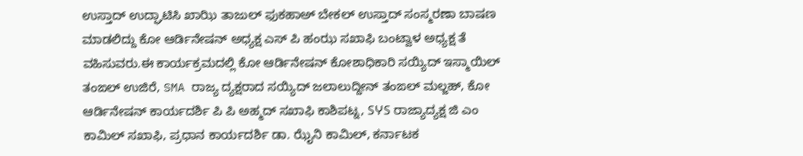ಉಸ್ತಾದ್ ಉದ್ಘಾಟಿಸಿ ಖಾಝಿ ತಾಜುಲ್ ಫುಕಹಾಅ್ ಬೇಕಲ್ ಉಸ್ತಾದ್ ಸಂಸ್ಮರಣಾ ಬಾಷಣ ಮಾಡಲಿದ್ದು ಕೋ ಆರ್ಡಿನೇಷನ್ ಅಧ್ಯಕ್ಷ ಎಸ್ ಪಿ ಹಂಝ ಸಖಾಫಿ ಬಂಟ್ವಾಳ ಅಧ್ಯಕ್ಷ ತೆ ವಹಿಸುವರು.ಈ ಕಾರ್ಯಕ್ರಮದಲ್ಲಿ ಕೋ ಆರ್ಡಿನೇಷನ್ ಕೋಶಾಧಿಕಾರಿ ಸಯ್ಯಿದ್ ಇಸ್ಮಾಯಿಲ್ ತಂಙಲ್ ಉಜಿರೆ, SMA ರಾಜ್ಯ ದ್ಯಕ್ಷರಾದ ಸಯ್ಯಿದ್ ಜಲಾಲುದ್ದೀನ್ ತಂಙಲ್ ಮಲ್ಜಹ್, ಕೋ ಆರ್ಡಿನೇಷನ್ ಕಾರ್ಯದರ್ಶಿ ಪಿ ಪಿ ಅಹ್ಮದ್ ಸಖಾಫಿ ಕಾಶಿಪಟ್ನ, SჄS ರಾಜ್ಯಾದ್ಯಕ್ಷ ಜಿ ಎಂ ಕಾಮಿಲ್ ಸಖಾಫಿ, ಪ್ರಧಾನ ಕಾರ್ಯದರ್ಶಿ ಡಾ. ಝೈನಿ ಕಾಮಿಲ್, ಕರ್ನಾಟಕ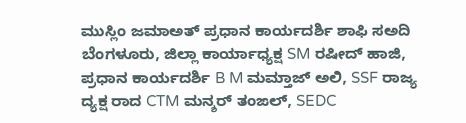ಮುಸ್ಲಿಂ ಜಮಾಅತ್ ಪ್ರಧಾನ ಕಾರ್ಯದರ್ಶಿ ಶಾಫಿ ಸಅದಿ ಬೆಂಗಳೂರು, ಜಿಲ್ಲಾ ಕಾರ್ಯಾಧ್ಯಕ್ಷ SM ರಷೀದ್ ಹಾಜಿ, ಪ್ರಧಾನ ಕಾರ್ಯದರ್ಶಿ B M ಮಮ್ತಾಜ್ ಅಲಿ, SSF ರಾಜ್ಯ ದ್ಯಕ್ಷ ರಾದ CTM ಮನ್ಶರ್ ತಂಙಲ್, SEDC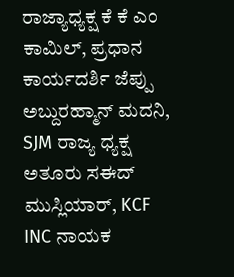ರಾಜ್ಯಾಧ್ಯಕ್ಷ ಕೆ ಕೆ ಎಂ ಕಾಮಿಲ್, ಪ್ರಧಾನ ಕಾರ್ಯದರ್ಶಿ ಜೆಪ್ಪು ಅಬ್ದುರಹ್ಮಾನ್ ಮದನಿ, SJM ರಾಜ್ಯ ಧ್ಯಕ್ಷ ಅತೂರು ಸಈದ್ ಮುಸ್ಲಿಯಾರ್, KCF INC ನಾಯಕ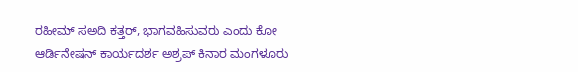ರಹೀಮ್ ಸಅದಿ ಕತ್ತರ್, ಭಾಗವಹಿಸುವರು ಎಂದು ಕೋ ಆರ್ಡಿನೇಷನ್ ಕಾರ್ಯದರ್ಶ ಅಶ್ರಪ್ ಕಿನಾರ ಮಂಗಳೂರು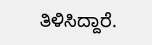ತಿಳಿಸಿದ್ದಾರೆ.